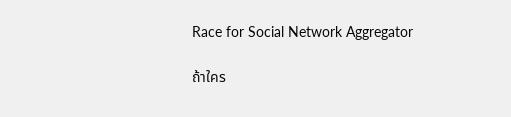Race for Social Network Aggregator

ถ้าใคร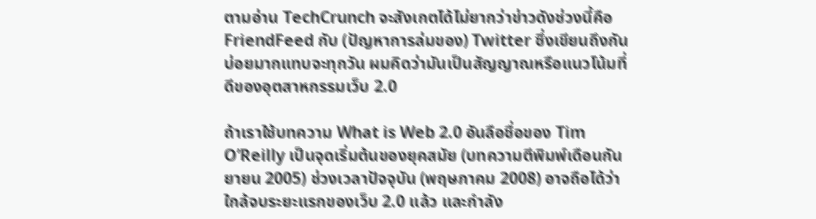ตามอ่าน TechCrunch จะสังเกตได้ไม่ยากว่าข่าวดังช่วงนี้คือ FriendFeed กับ (ปัญหาการล่มของ) Twitter ซึ่งเขียนถึงกันบ่อยมากแทบจะทุกวัน ผมคิดว่ามันเป็นสัญญาณหรือแนวโน้มที่ดีของอุตสาหกรรมเว็บ 2.0

ถ้าเราใช้บทความ What is Web 2.0 อันลือชื่อของ Tim O’Reilly เป็นจุดเริ่มต้นของยุคสมัย (บทความตีพิมพ์เดือนกันยายน 2005) ช่วงเวลาปัจจุบัน (พฤษภาคม 2008) อาจถือได้ว่าใกล้จบระยะแรกของเว็บ 2.0 แล้ว และกำลัง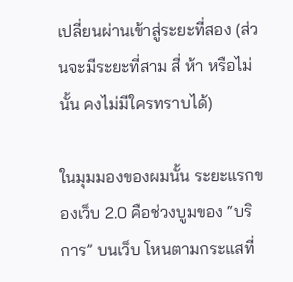เปลี่ยนผ่านเข้าสู่ระยะที่สอง (ส่วนจะมีระยะที่สาม สี่ ห้า หรือไม่นั้น คงไม่มีใครทราบได้)

ในมุมมองของผมนั้น ระยะแรกของเว็บ 2.0 คือช่วงบูมของ “บริการ” บนเว็บ โหนตามกระแสที่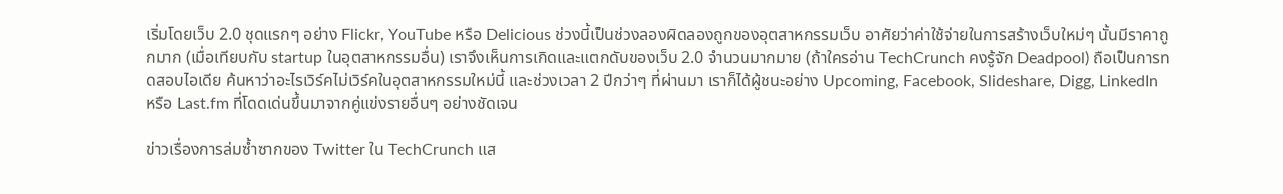เริ่มโดยเว็บ 2.0 ชุดแรกๆ อย่าง Flickr, YouTube หรือ Delicious ช่วงนี้เป็นช่วงลองผิดลองถูกของอุตสาหกรรมเว็บ อาศัยว่าค่าใช้จ่ายในการสร้างเว็บใหม่ๆ นั้นมีราคาถูกมาก (เมื่อเทียบกับ startup ในอุตสาหกรรมอื่น) เราจึงเห็นการเกิดและแตกดับของเว็บ 2.0 จำนวนมากมาย (ถ้าใครอ่าน TechCrunch คงรู้จัก Deadpool) ถือเป็นการทดสอบไอเดีย ค้นหาว่าอะไรเวิร์คไม่เวิร์คในอุตสาหกรรมใหม่นี้ และช่วงเวลา 2 ปีกว่าๆ ที่ผ่านมา เราก็ได้ผู้ชนะอย่าง Upcoming, Facebook, Slideshare, Digg, LinkedIn หรือ Last.fm ที่โดดเด่นขึ้นมาจากคู่แข่งรายอื่นๆ อย่างชัดเจน

ข่าวเรื่องการล่มซ้ำซากของ Twitter ใน TechCrunch แส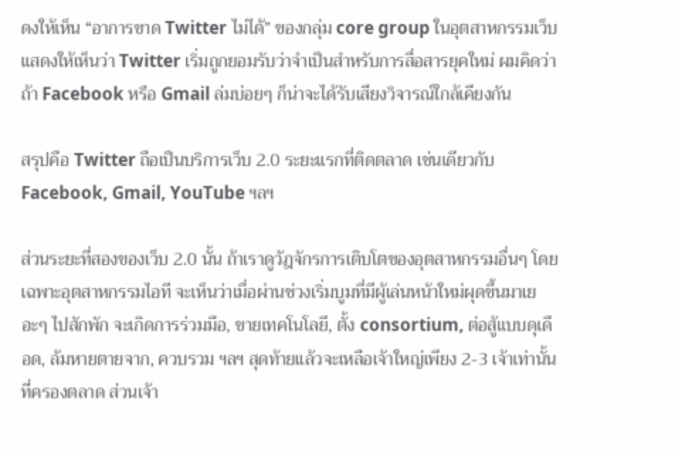ดงให้เห็น “อาการขาด Twitter ไม่ได้” ของกลุ่ม core group ในอุตสาหกรรมเว็บ แสดงให้เห็นว่า Twitter เริ่มถูกยอมรับว่าจำเป็นสำหรับการสื่อสารยุคใหม่ ผมคิดว่าถ้า Facebook หรือ Gmail ล่มบ่อยๆ ก็น่าจะได้รับเสียงวิจารณ์ใกล้เคียงกัน

สรุปคือ Twitter ถือเป็นบริการเว็บ 2.0 ระยะแรกที่ติดตลาด เช่นเดียวกับ Facebook, Gmail, YouTube ฯลฯ

ส่วนระยะที่สองของเว็บ 2.0 นั้น ถ้าเราดูวัฎจักรการเติบโตของอุตสาหกรรมอื่นๆ โดยเฉพาะอุตสาหกรรมไอที จะเห็นว่าเมื่อผ่านช่วงเริ่มบูมที่มีผู้เล่นหน้าใหม่ผุดขึ้นมาเยอะๆ ไปสักพัก จะเกิดการร่วมมือ, ขายเทคโนโลยี, ตั้ง consortium, ต่อสู้แบบดุเดือด, ล้มหายตายจาก, ควบรวม ฯลฯ สุดท้ายแล้วจะเหลือเจ้าใหญ่เพียง 2-3 เจ้าเท่านั้นที่ครองตลาด ส่วนเจ้า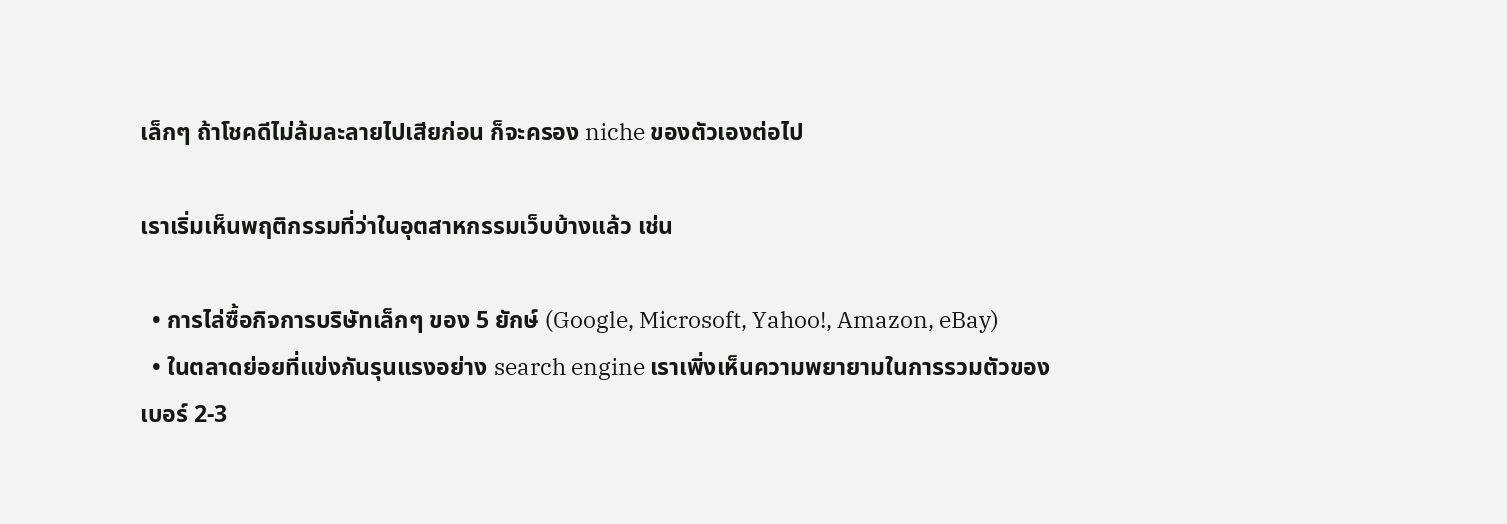เล็กๆ ถ้าโชคดีไม่ล้มละลายไปเสียก่อน ก็จะครอง niche ของตัวเองต่อไป

เราเริ่มเห็นพฤติกรรมที่ว่าในอุตสาหกรรมเว็บบ้างแล้ว เช่น

  • การไล่ซื้อกิจการบริษัทเล็กๆ ของ 5 ยักษ์ (Google, Microsoft, Yahoo!, Amazon, eBay)
  • ในตลาดย่อยที่แข่งกันรุนแรงอย่าง search engine เราเพิ่งเห็นความพยายามในการรวมตัวของเบอร์ 2-3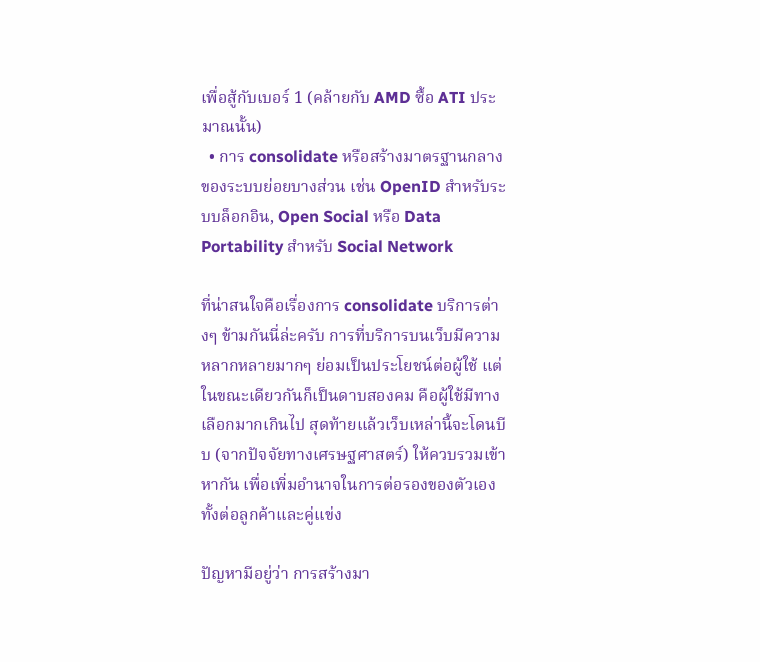เพื่อสู้กับเบอร์ 1 (คล้ายกับ AMD ซื้อ ATI ประมาณนั้น)
  • การ consolidate หรือสร้างมาตรฐานกลางของระบบย่อยบางส่วน เช่น OpenID สำหรับระบบล็อกอิน, Open Social หรือ Data Portability สำหรับ Social Network

ที่น่าสนใจคือเรื่องการ consolidate บริการต่างๆ ข้ามกันนี่ล่ะครับ การที่บริการบนเว็บมีความหลากหลายมากๆ ย่อมเป็นประโยชน์ต่อผู้ใช้ แต่ในขณะเดียวกันก็เป็นดาบสองคม คือผู้ใช้มีทางเลือกมากเกินไป สุดท้ายแล้วเว็บเหล่านี้จะโดนบีบ (จากปัจจัยทางเศรษฐศาสตร์) ให้ควบรวมเข้าหากัน เพื่อเพิ่มอำนาจในการต่อรองของตัวเอง ทั้งต่อลูกค้าและคู่แข่ง

ปัญหามีอยู่ว่า การสร้างมา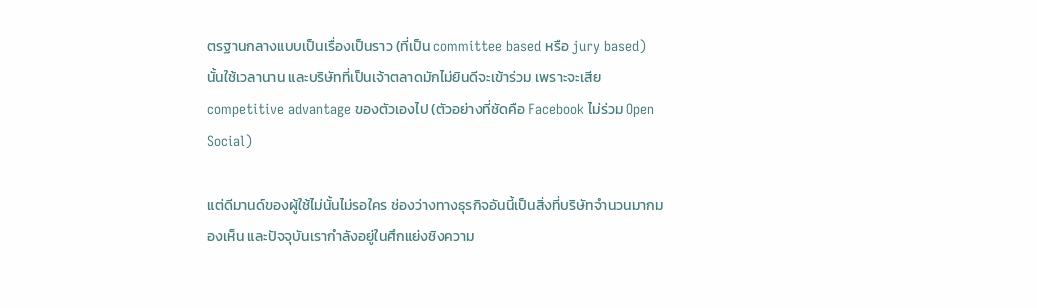ตรฐานกลางแบบเป็นเรื่องเป็นราว (ที่เป็น committee based หรือ jury based) นั้นใช้เวลานาน และบริษัทที่เป็นเจ้าตลาดมักไม่ยินดีจะเข้าร่วม เพราะจะเสีย competitive advantage ของตัวเองไป (ตัวอย่างที่ชัดคือ Facebook ไม่ร่วม Open Social)

แต่ดีมานด์ของผู้ใช้ไม่นั้นไม่รอใคร ช่องว่างทางธุรกิจอันนี้เป็นสิ่งที่บริษัทจำนวนมากมองเห็น และปัจจุบันเรากำลังอยู่ในศึกแย่งชิงความ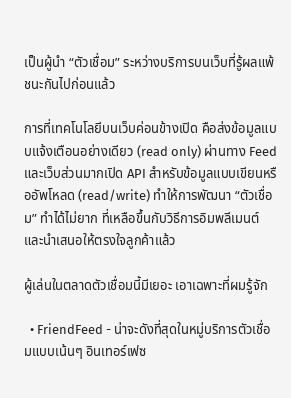เป็นผู้นำ “ตัวเชื่อม” ระหว่างบริการบนเว็บที่รู้ผลแพ้ชนะกันไปก่อนแล้ว

การที่เทคโนโลยีบนเว็บค่อนข้างเปิด คือส่งข้อมูลแบบแจ้งเตือนอย่างเดียว (read only) ผ่านทาง Feed และเว็บส่วนมากเปิด API สำหรับข้อมูลแบบเขียนหรืออัพโหลด (read/write) ทำให้การพัฒนา “ตัวเชื่อม” ทำได้ไม่ยาก ที่เหลือขึ้นกับวิธีการอิมพลีเมนต์และนำเสนอให้ตรงใจลูกค้าแล้ว

ผู้เล่นในตลาดตัวเชื่อมนี้มีเยอะ เอาเฉพาะที่ผมรู้จัก

  • FriendFeed - น่าจะดังที่สุดในหมู่บริการตัวเชื่อมแบบเน้นๆ อินเทอร์เฟซ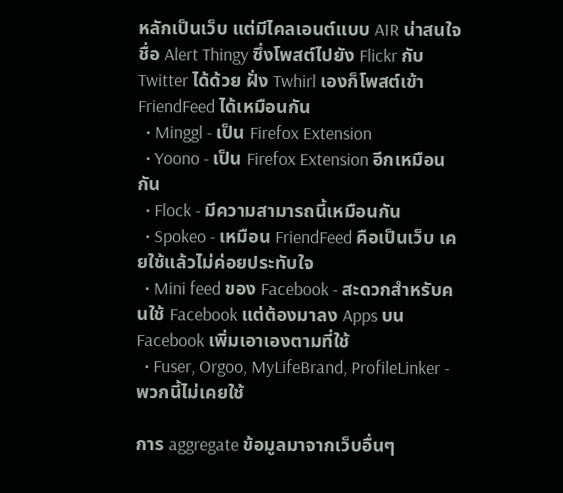หลักเป็นเว็บ แต่มีไคลเอนต์แบบ AIR น่าสนใจชื่อ Alert Thingy ซึ่งโพสต์ไปยัง Flickr กับ Twitter ได้ด้วย ฝั่ง Twhirl เองก็โพสต์เข้า FriendFeed ได้เหมือนกัน
  • Minggl - เป็น Firefox Extension
  • Yoono - เป็น Firefox Extension อีกเหมือนกัน
  • Flock - มีความสามารถนี้เหมือนกัน
  • Spokeo - เหมือน FriendFeed คือเป็นเว็บ เคยใช้แล้วไม่ค่อยประทับใจ
  • Mini feed ของ Facebook - สะดวกสำหรับคนใช้ Facebook แต่ต้องมาลง Apps บน Facebook เพิ่มเอาเองตามที่ใช้
  • Fuser, Orgoo, MyLifeBrand, ProfileLinker - พวกนี้ไม่เคยใช้

การ aggregate ข้อมูลมาจากเว็บอื่นๆ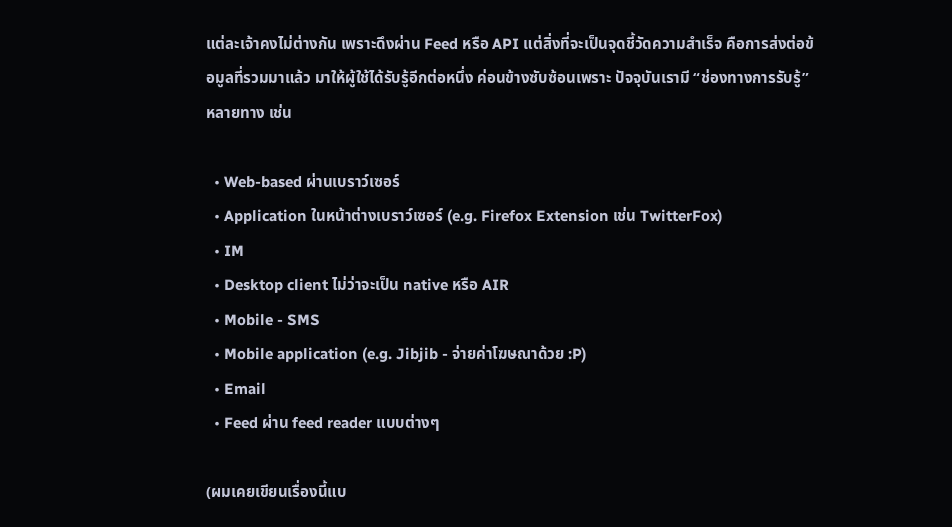แต่ละเจ้าคงไม่ต่างกัน เพราะดึงผ่าน Feed หรือ API แต่สิ่งที่จะเป็นจุดชี้วัดความสำเร็จ คือการส่งต่อข้อมูลที่รวมมาแล้ว มาให้ผู้ใช้ได้รับรู้อีกต่อหนึ่ง ค่อนข้างซับซ้อนเพราะ ปัจจุบันเรามี “ช่องทางการรับรู้” หลายทาง เช่น

  • Web-based ผ่านเบราว์เซอร์
  • Application ในหน้าต่างเบราว์เซอร์ (e.g. Firefox Extension เช่น TwitterFox)
  • IM
  • Desktop client ไม่ว่าจะเป็น native หรือ AIR
  • Mobile - SMS
  • Mobile application (e.g. Jibjib - จ่ายค่าโฆษณาด้วย :P)
  • Email
  • Feed ผ่าน feed reader แบบต่างๆ

(ผมเคยเขียนเรื่องนี้แบ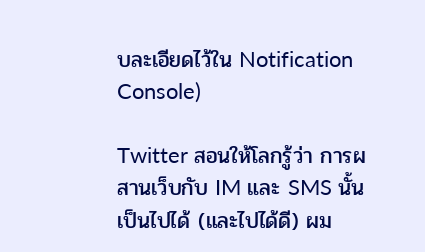บละเอียดไว้ใน Notification Console)

Twitter สอนให้โลกรู้ว่า การผสานเว็บกับ IM และ SMS นั้นเป็นไปได้ (และไปได้ดี) ผม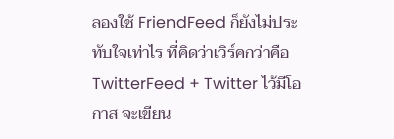ลองใช้ FriendFeed ก็ยังไม่ประทับใจเท่าไร ที่คิดว่าเวิร์คกว่าคือ TwitterFeed + Twitter ไว้มีโอกาส จะเขียน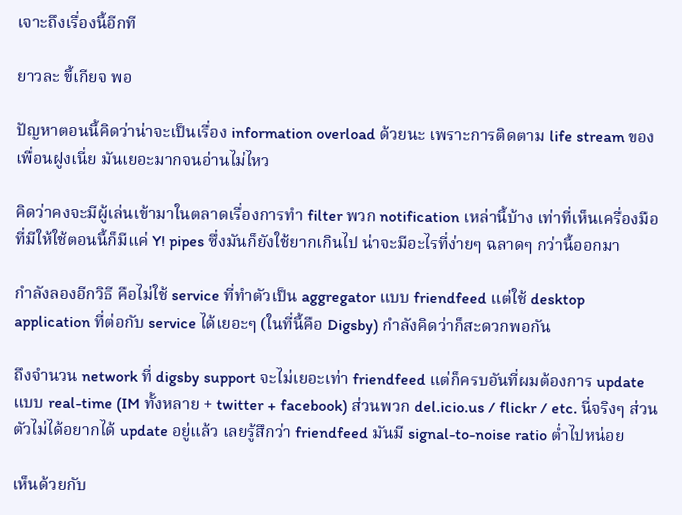เจาะถึงเรื่องนี้อีกที

ยาวละ ขี้เกียจ พอ

ปัญหาตอนนี้คิดว่าน่าจะเป็นเรื่อง information overload ด้วยนะ เพราะการติดตาม life stream ของเพื่อนฝูงเนี่ย มันเยอะมากจนอ่านไม่ไหว

คิดว่าคงจะมีผู้เล่นเข้ามาในตลาดเรื่องการทำ filter พวก notification เหล่านี้บ้าง เท่าที่เห็นเครื่องมือที่มีให้ใช้ตอนนี้ก็มีแค่ Y! pipes ซึ่งมันก็ยังใช้ยากเกินไป น่าจะมีอะไรที่ง่ายๆ ฉลาดๆ กว่านี้ออกมา

กำลังลองอีกวิธี คือไม่ใช้ service ที่ทำตัวเป็น aggregator แบบ friendfeed แต่ใช้ desktop application ที่ต่อกับ service ได้เยอะๆ (ในที่นี้คือ Digsby) กำลังคิดว่าก็สะดวกพอกัน

ถึงจำนวน network ที่ digsby support จะไม่เยอะเท่า friendfeed แต่ก็ครบอันที่ผมต้องการ update แบบ real-time (IM ทั้งหลาย + twitter + facebook) ส่วนพวก del.icio.us / flickr / etc. นี่จริงๆ ส่วนตัวไม่ได้อยากได้ update อยู่แล้ว เลยรู้สึกว่า friendfeed มันมี signal-to-noise ratio ต่ำไปหน่อย

เห็นด้วยกับ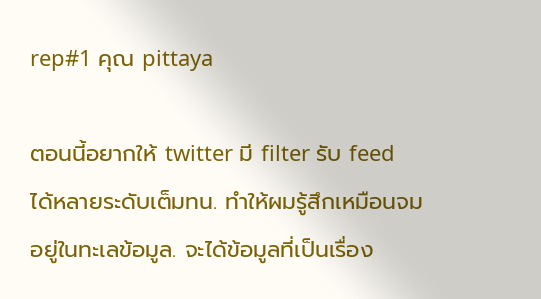rep#1 คุณ pittaya

ตอนนี้อยากให้ twitter มี filter รับ feed ได้หลายระดับเต็มทน. ทำให้ผมรู้สึกเหมือนจมอยู่ในทะเลข้อมูล. จะได้ข้อมูลที่เป็นเรื่อง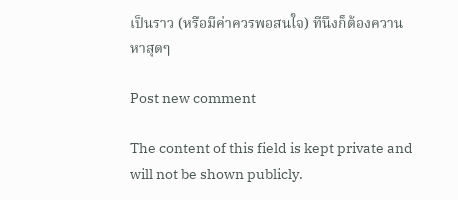เป็นราว (หรือมีค่าควรพอสนใจ) ทีนึงก็ต้องควานหาสุดๆ

Post new comment

The content of this field is kept private and will not be shown publicly.